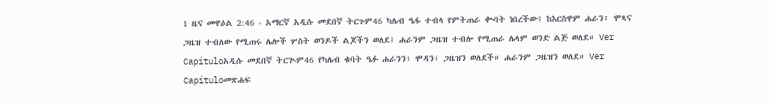1 ዜና መዋዕል 2:46 - አማርኛ አዲሱ መደበኛ ትርጉም46 ካሌብ ዔፋ ተብላ የምትጠራ ቊባት ነበረችው፤ ከእርስዋም ሐራን፥ ሞጻና ጋዜዝ ተብለው የሚጠሩ ሌሎች ሦስት ወንዶች ልጆችን ወለደ፤ ሐራንም ጋዜዝ ተብሎ የሚጠራ ሌላም ወንድ ልጅ ወለደ። Ver Capítuloአዲሱ መደበኛ ትርጒም46 የካሌብ ቁባት ዔፉ ሐራንን፣ ሞዳን፣ ጋዜዝን ወለደች። ሐራንም ጋዜዝን ወለደ። Ver Capítuloመጽሐፍ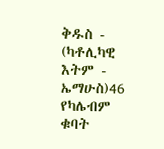ቅዱስ - (ካቶሊካዊ እትም - ኤማሁስ)46 የካሌብም ቁባት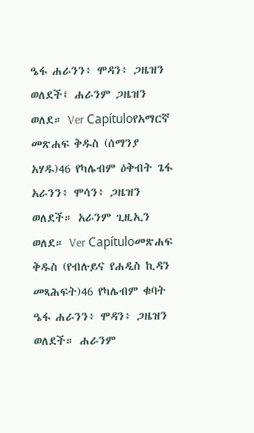ዔፋ ሐራንን፥ ሞዳን፥ ጋዜዝን ወለደች፤ ሐራንም ጋዜዝን ወለደ። Ver Capítuloየአማርኛ መጽሐፍ ቅዱስ (ሰማንያ አሃዱ)46 የካሌብም ዕቅብት ጌፋ አራንን፥ ሞሳን፥ ጋዜዝን ወለደች። አራንም ጊዚኢን ወለደ። Ver Capítuloመጽሐፍ ቅዱስ (የብሉይና የሐዲስ ኪዳን መጻሕፍት)46 የካሌብም ቁባት ዔፋ ሐራንን፥ ሞዳን፥ ጋዜዝን ወለደች። ሐራንም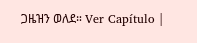ጋዜዝን ወለደ። Ver Capítulo |